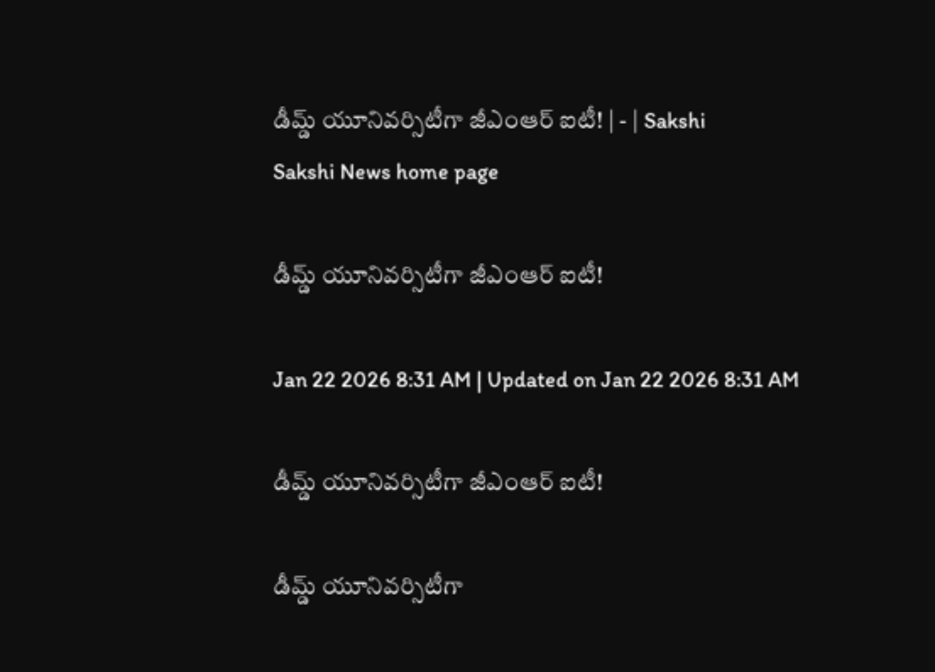డీమ్డ్‌ యూనివర్సిటీగా జీఎంఆర్‌ ఐటీ! | - | Sakshi
Sakshi News home page

డీమ్డ్‌ యూనివర్సిటీగా జీఎంఆర్‌ ఐటీ!

Jan 22 2026 8:31 AM | Updated on Jan 22 2026 8:31 AM

డీమ్డ్‌ యూనివర్సిటీగా జీఎంఆర్‌ ఐటీ!

డీమ్డ్‌ యూనివర్సిటీగా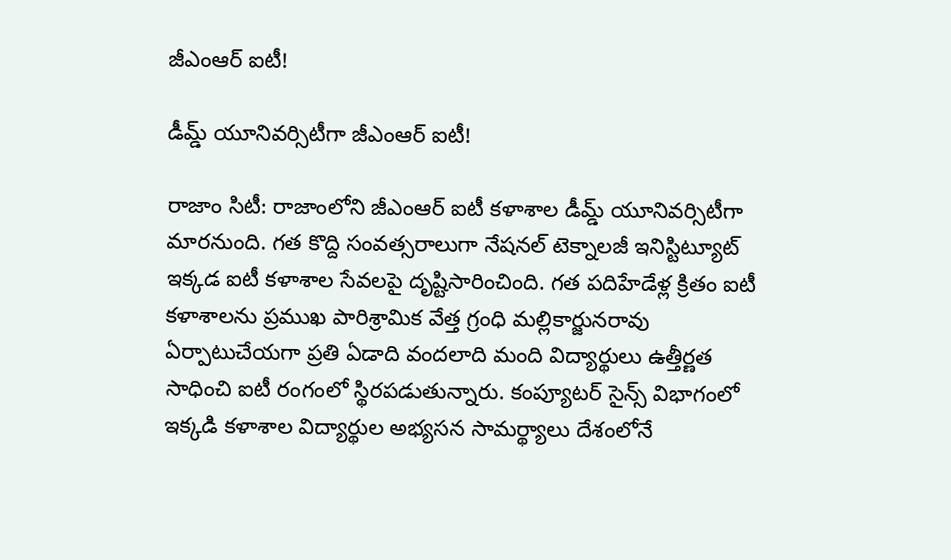జీఎంఆర్‌ ఐటీ!

డీమ్డ్‌ యూనివర్సిటీగా జీఎంఆర్‌ ఐటీ!

రాజాం సిటీ: రాజాంలోని జీఎంఆర్‌ ఐటీ కళాశాల డీమ్డ్‌ యూనివర్సిటీగా మారనుంది. గత కొద్ది సంవత్సరాలుగా నేషనల్‌ టెక్నాలజీ ఇనిస్టిట్యూట్‌ ఇక్కడ ఐటీ కళాశాల సేవలపై దృష్టిసారించింది. గత పదిహేడేళ్ల క్రితం ఐటీ కళాశాలను ప్రముఖ పారిశ్రామిక వేత్త గ్రంధి మల్లికార్జునరావు ఏర్పాటుచేయగా ప్రతి ఏడాది వందలాది మంది విద్యార్థులు ఉత్తీర్ణత సాధించి ఐటీ రంగంలో స్థిరపడుతున్నారు. కంప్యూటర్‌ సైన్స్‌ విభాగంలో ఇక్కడి కళాశాల విద్యార్థుల అభ్యసన సామర్థ్యాలు దేశంలోనే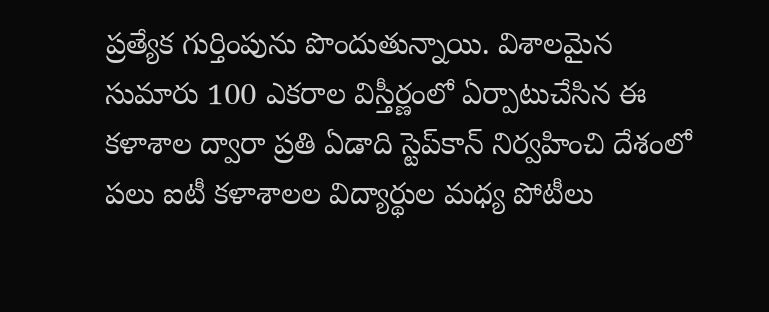ప్రత్యేక గుర్తింపును పొందుతున్నాయి. విశాలమైన సుమారు 100 ఎకరాల విస్తీర్ణంలో ఏర్పాటుచేసిన ఈ కళాశాల ద్వారా ప్రతి ఏడాది స్టెప్‌కాన్‌ నిర్వహించి దేశంలో పలు ఐటీ కళాశాలల విద్యార్థుల మధ్య పోటీలు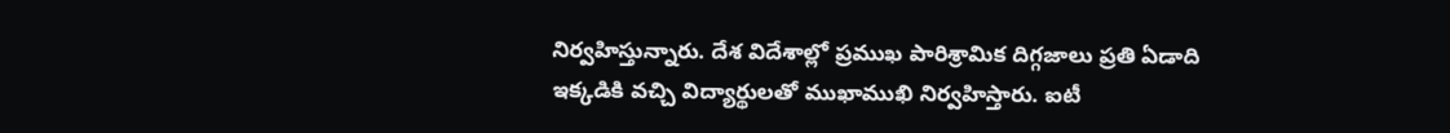నిర్వహిస్తున్నారు. దేశ విదేశాల్లో ప్రముఖ పారిశ్రామిక దిగ్గజాలు ప్రతి ఏడాది ఇక్కడికి వచ్చి విద్యార్థులతో ముఖాముఖి నిర్వహిస్తారు. ఐటీ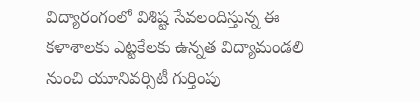విద్యారంగంలో విశిష్ట సేవలందిస్తున్న ఈ కళాశాలకు ఎట్టకేలకు ఉన్నత విద్యామండలి నుంచి యూనివర్సిటీ గుర్తింపు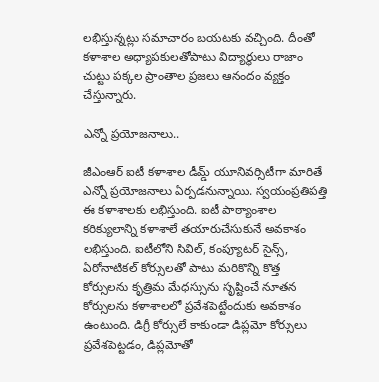లభిస్తున్నట్లు సమాచారం బయటకు వచ్చింది. దీంతో కళాశాల అధ్యాపకులతోపాటు విద్యార్థులు రాజాం చుట్టు పక్కల ప్రాంతాల ప్రజలు ఆనందం వ్యక్తం చేస్తున్నారు.

ఎన్నో ప్రయోజనాలు..

జీఎంఆర్‌ ఐటీ కళాశాల డీమ్డ్‌ యూనివర్సిటీగా మారితే ఎన్నో ప్రయోజనాలు ఏర్పడనున్నాయి. స్వయంప్రతిపత్తి ఈ కళాశాలకు లభిస్తుంది. ఐటీ పాఠ్యాంశాల కరిక్యులాన్ని కళాశాలే తయారుచేసుకునే అవకాశం లభిస్తుంది. ఐటీలోని సివిల్‌, కంప్యూటర్‌ సైన్స్‌, ఏరోనాటికల్‌ కోర్సులతో పాటు మరికొన్ని కొత్త కోర్సులను కృత్రిమ మేధస్సును సృష్టించే నూతన కోర్సులను కళాశాలలో ప్రవేశపెట్టేందుకు అవకాశం ఉంటుంది. డిగ్రీ కోర్సులే కాకుండా డిప్లమో కోర్సులు ప్రవేశపెట్టడం, డిప్లమోతో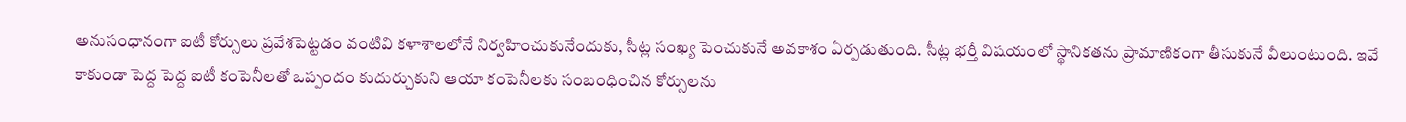అనుసంధానంగా ఐటీ కోర్సులు ప్రవేశపెట్టడం వంటివి కళాశాలలోనే నిర్వహించుకునేందుకు, సీట్ల సంఖ్య పెంచుకునే అవకాశం ఏర్పడుతుంది. సీట్ల భర్తీ విషయంలో స్థానికతను ప్రామాణికంగా తీసుకునే వీలుంటుంది. ఇవే కాకుండా పెద్ద పెద్ద ఐటీ కంపెనీలతో ఒప్పందం కుదుర్చుకుని ఆయా కంపెనీలకు సంబంధించిన కోర్సులను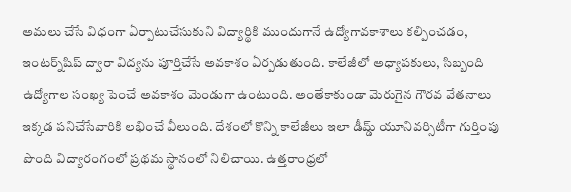అమలు చేసే విధంగా ఏర్పాటుచేసుకుని విద్యార్థికి ముందుగానే ఉద్యోగావకాశాలు కల్పించడం, ఇంటర్న్‌షిప్‌ ద్వారా విద్యను పూర్తిచేసే అవకాశం ఏర్పడుతుంది. కాలేజీలో అధ్యాపకులు, సిబ్బంది ఉద్యోగాల సంఖ్య పెంచే అవకాశం మెండుగా ఉంటుంది. అంతేకాకుండా మెరుగైన గౌరవ వేతనాలు ఇక్కడ పనిచేసేవారికి లభించే వీలుంది. దేశంలో కొన్ని కాలేజీలు ఇలా డీమ్డ్‌ యూనివర్సిటీగా గుర్తింపు పొంది విద్యారంగంలో ప్రథమ స్థానంలో నిలిచాయి. ఉత్తరాంధ్రలో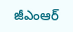జీఎంఆర్‌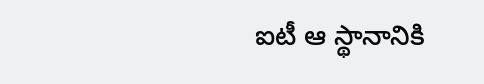ఐటీ ఆ స్థానానికి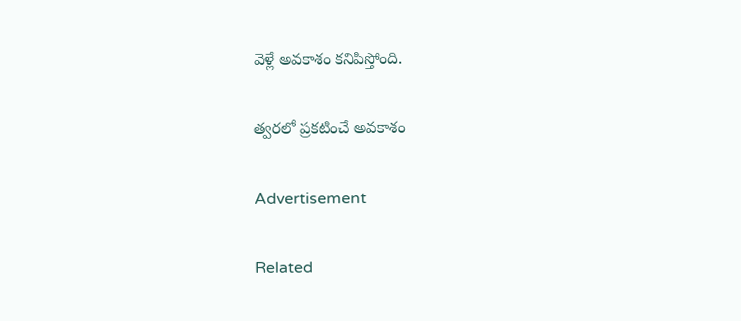వెళ్లే అవకాశం కనిపిస్తోంది.

త్వరలో ప్రకటించే అవకాశం

Advertisement

Related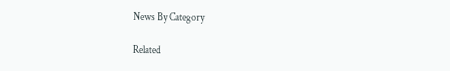News By Category

Related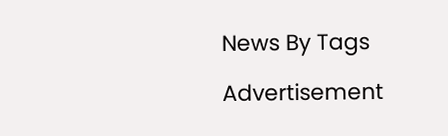News By Tags

Advertisement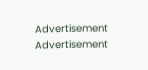Advertisement
Advertisement